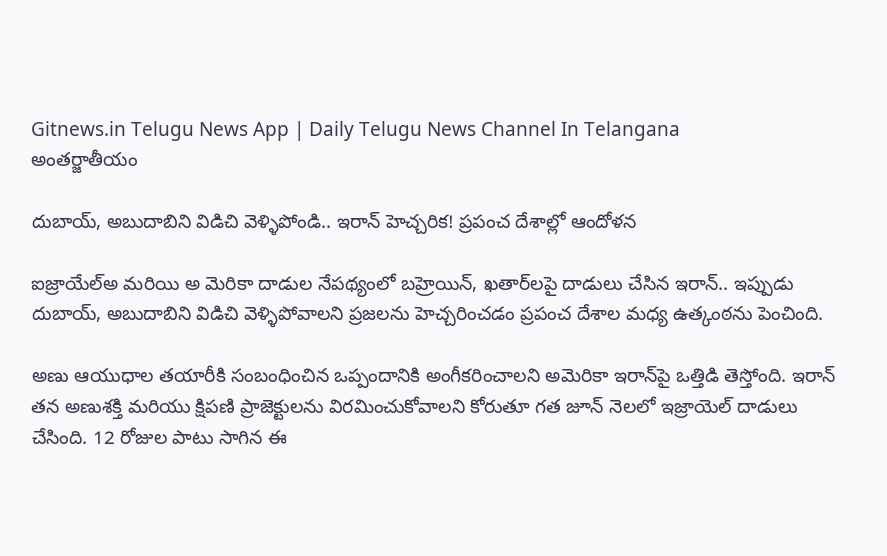Gitnews.in Telugu News App | Daily Telugu News Channel In Telangana
అంతర్జాతీయం

దుబాయ్, అబుదాబిని విడిచి వెళ్ళిపోండి.. ఇరాన్ హెచ్చరిక! ప్రపంచ దేశాల్లో ఆందోళన

ఐజ్రాయేల్అ మరియి అ మెరికా దాడుల నేపథ్యంలో బహ్రెయిన్, ఖతార్‌లపై దాడులు చేసిన ఇరాన్.. ఇప్పుడు దుబాయ్, అబుదాబిని విడిచి వెళ్ళిపోవాలని ప్రజలను హెచ్చరించడం ప్రపంచ దేశాల మధ్య ఉత్కంఠను పెంచింది.

అణు ఆయుధాల తయారీకి సంబంధించిన ఒప్పందానికి అంగీకరించాలని అమెరికా ఇరాన్‌పై ఒత్తిడి తెస్తోంది. ఇరాన్ తన అణుశక్తి మరియు క్షిపణి ప్రాజెక్టులను విరమించుకోవాలని కోరుతూ గత జూన్ నెలలో ఇజ్రాయెల్ దాడులు చేసింది. 12 రోజుల పాటు సాగిన ఈ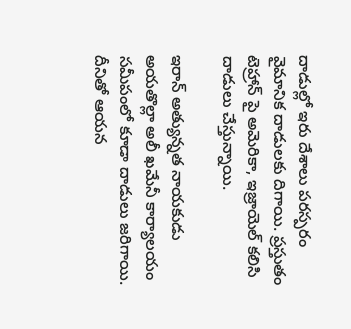దాడుల్లో ఇరు దేశాలు పరస్పరం వైమానిక దాడులకు దిగాయి. ప్రస్తుతం టెహ్రాన్ పై అమెరికా, ఇజ్రాయెల్ కలిసి దాడులు చేస్తున్నాయి.

ఇరాన్ అత్యున్నత నాయకుడు అయతొల్లా అలీ ఖమేనీ కార్యాలయం సమీపంలో కూడా దాడులు జరిగాయి. దీనితో ఆయన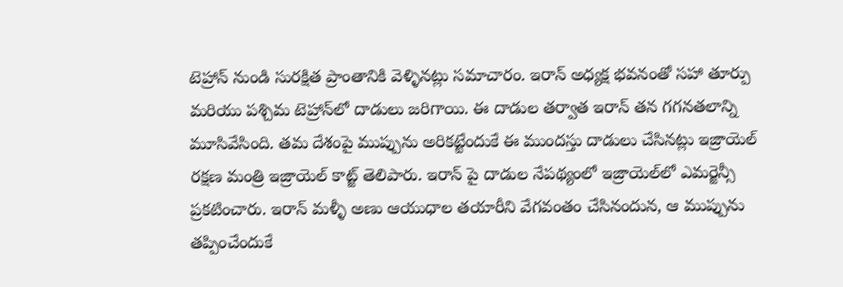టెహ్రాన్ నుండి సురక్షిత ప్రాంతానికి వెళ్ళినట్లు సమాచారం. ఇరాన్ అధ్యక్ష భవనంతో సహా తూర్పు మరియు పశ్చిమ టెహ్రాన్‌లో దాడులు జరిగాయి. ఈ దాడుల తర్వాత ఇరాన్ తన గగనతలాన్ని మూసివేసింది. తమ దేశంపై ముప్పును అరికట్టేందుకే ఈ ముందస్తు దాడులు చేసినట్లు ఇజ్రాయెల్ రక్షణ మంత్రి ఇజ్రాయెల్ కాట్జ్ తెలిపారు. ఇరాన్ పై దాడుల నేపథ్యంలో ఇజ్రాయెల్‌లో ఎమర్జెన్సీ ప్రకటించారు. ఇరాన్ మళ్ళీ అణు ఆయుధాల తయారీని వేగవంతం చేసినందున, ఆ ముప్పును తప్పించేందుకే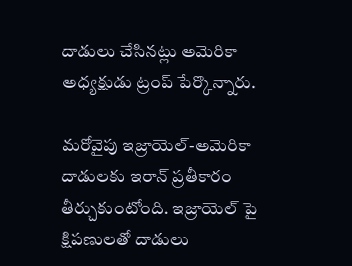దాడులు చేసినట్లు అమెరికా అధ్యక్షుడు ట్రంప్ పేర్కొన్నారు.

మరోవైపు ఇజ్రాయెల్-అమెరికా దాడులకు ఇరాన్ ప్రతీకారం తీర్చుకుంటోంది. ఇజ్రాయెల్ పై క్షిపణులతో దాడులు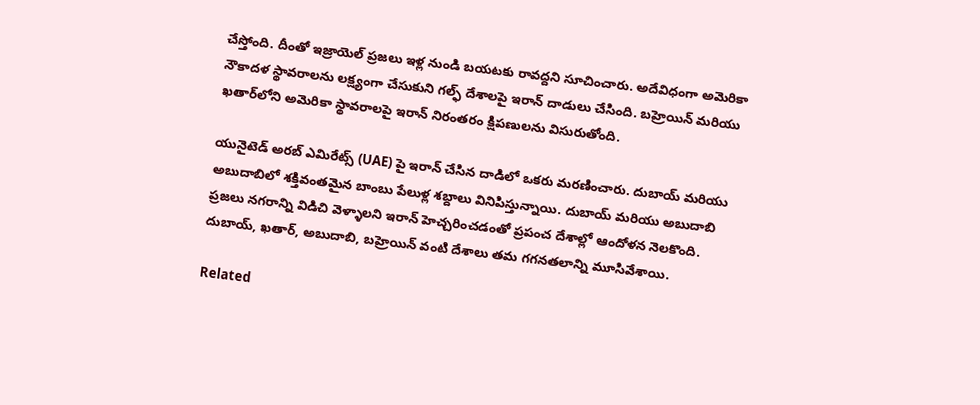చేస్తోంది. దీంతో ఇజ్రాయెల్ ప్రజలు ఇళ్ల నుండి బయటకు రావద్దని సూచించారు. అదేవిధంగా అమెరికా నౌకాదళ స్థావరాలను లక్ష్యంగా చేసుకుని గల్ఫ్ దేశాలపై ఇరాన్ దాడులు చేసింది. బహ్రెయిన్ మరియు ఖతార్‌లోని అమెరికా స్థావరాలపై ఇరాన్ నిరంతరం క్షిపణులను విసురుతోంది.

యునైటెడ్ అరబ్ ఎమిరేట్స్ (UAE) పై ఇరాన్ చేసిన దాడిలో ఒకరు మరణించారు. దుబాయ్ మరియు అబుదాబిలో శక్తివంతమైన బాంబు పేలుళ్ల శబ్దాలు వినిపిస్తున్నాయి. దుబాయ్ మరియు అబుదాబి ప్రజలు నగరాన్ని విడిచి వెళ్ళాలని ఇరాన్ హెచ్చరించడంతో ప్రపంచ దేశాల్లో ఆందోళన నెలకొంది. దుబాయ్, ఖతార్, అబుదాబి, బహ్రెయిన్ వంటి దేశాలు తమ గగనతలాన్ని మూసివేశాయి.

Related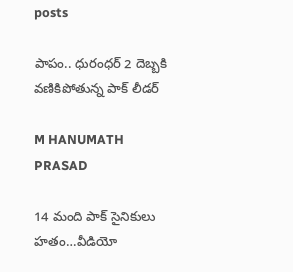posts

పాపం.. ధురంధర్ 2 దెబ్బకి వణికిపోతున్న పాక్ లీడర్

M HANUMATH PRASAD

14 మంది పాక్ సైనికులు హతం…వీడియో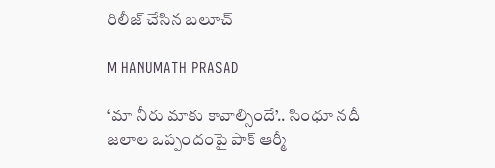రిలీజ్ చేసిన బలూచ్

M HANUMATH PRASAD

‘మా నీరు మాకు కావాల్సిందే’.. సింధూ నదీ జలాల ఒప్పందంపై పాక్‌ ఆర్మీ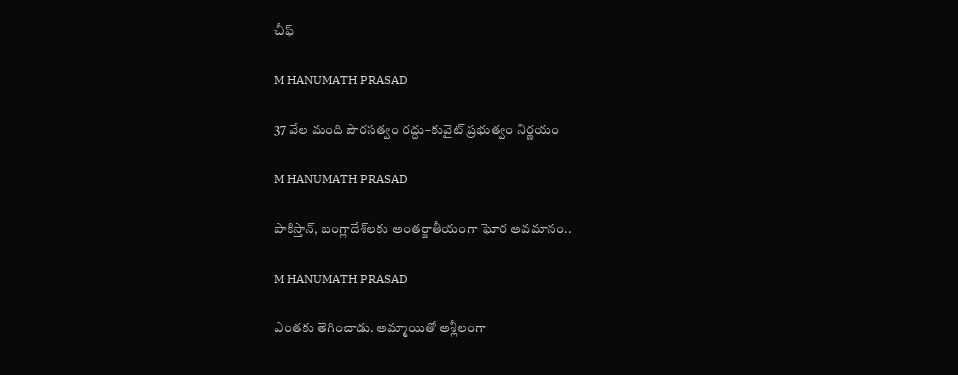చీఫ్‌

M HANUMATH PRASAD

37 వేల మంది పౌరసత్వం రద్దు–కువైట్‌ ప్రభుత్వం నిర్ణయం

M HANUMATH PRASAD

పాకిస్తాన్, బంగ్లాదేశ్‌లకు అంతర్జాతీయంగా ఘోర అవమానం..

M HANUMATH PRASAD

ఎంతకు తెగించాడు. అమ్మాయితో అశ్లీలంగా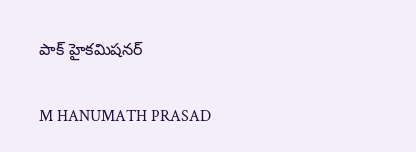పాక్ హైకమిషనర్

M HANUMATH PRASAD